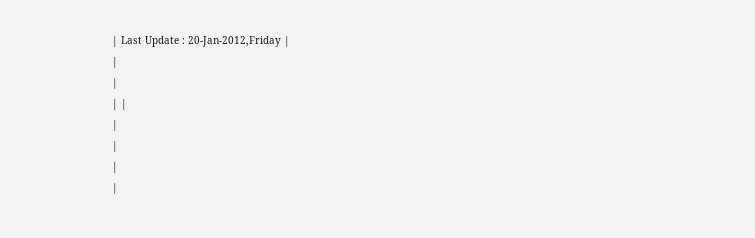| Last Update : 20-Jan-2012,Friday |
|
|
| |
|
|
|
|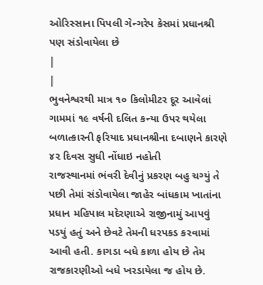ઓરિસ્સાના પિપલી ગેન્ગરેપ કેસમાં પ્રધાનશ્રી પણ સંડોવાયેલા છે
|
|
ભુવનેશ્વરથી માત્ર ૧૦ કિલોમીટર દૂર આવેલાં ગામમાં ૧૯ વર્ષની દલિત કન્યા ઉપર થયેલા બળાત્કારની ફરિયાદ પ્રધાનશ્રીના દબાણને કારણે ૪૨ દિવસ સુધી નોંધાઇ નહોતી
રાજસ્થાનમાં ભંવરી દેવીનું પ્રકરણ બહુ ચગ્યું તે પછી તેમાં સંડોવાયેલા જાહેર બાંધકામ ખાતાંના પ્રધાન મહિપાલ મદેરણાએ રાજીનામું આપવું પડયું હતું અને છેવટે તેમની ધરપકડ કરવામાં આવી હતી. કાગડા બધે કાળા હોય છે તેમ રાજકારણીઓ બધે ખરડાયેલા જ હોય છે.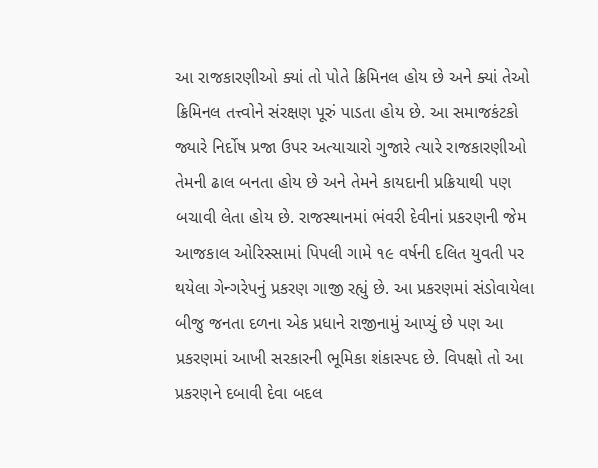આ રાજકારણીઓ ક્યાં તો પોતે ક્રિમિનલ હોય છે અને ક્યાં તેઓ ક્રિમિનલ તત્ત્વોને સંરક્ષણ પૂરું પાડતા હોય છે. આ સમાજકંટકો જ્યારે નિર્દોષ પ્રજા ઉપર અત્યાચારો ગુજારે ત્યારે રાજકારણીઓ તેમની ઢાલ બનતા હોય છે અને તેમને કાયદાની પ્રક્રિયાથી પણ બચાવી લેતા હોય છે. રાજસ્થાનમાં ભંવરી દેવીનાં પ્રકરણની જેમ આજકાલ ઓરિસ્સામાં પિપલી ગામે ૧૯ વર્ષની દલિત યુવતી પર થયેલા ગેન્ગરેપનું પ્રકરણ ગાજી રહ્યું છે. આ પ્રકરણમાં સંડોવાયેલા બીજુ જનતા દળના એક પ્રધાને રાજીનામું આપ્યું છે પણ આ પ્રકરણમાં આખી સરકારની ભૂમિકા શંકાસ્પદ છે. વિપક્ષો તો આ પ્રકરણને દબાવી દેવા બદલ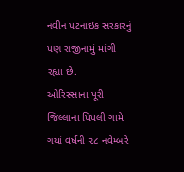નવીન પટનાઇક સરકારનું પણ રાજીનામું માંગી રહ્યા છે.
ઓરિસ્સાના પૂરી જિલ્લાના પિપલી ગામે ગયાં વર્ષની ૨૮ નવેમ્બરે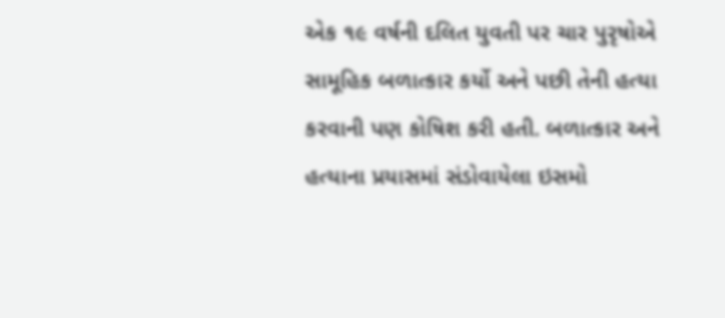એક ૧૯ વર્ષની દલિત યુવતી પર ચાર પુરૃષોએ સામૂહિક બળાત્કાર કર્યો અને પછી તેની હત્યા કરવાની પણ કોષિશ કરી હતી. બળાત્કાર અને હત્યાના પ્રયાસમાં સંડોવાયેલા ઇસમો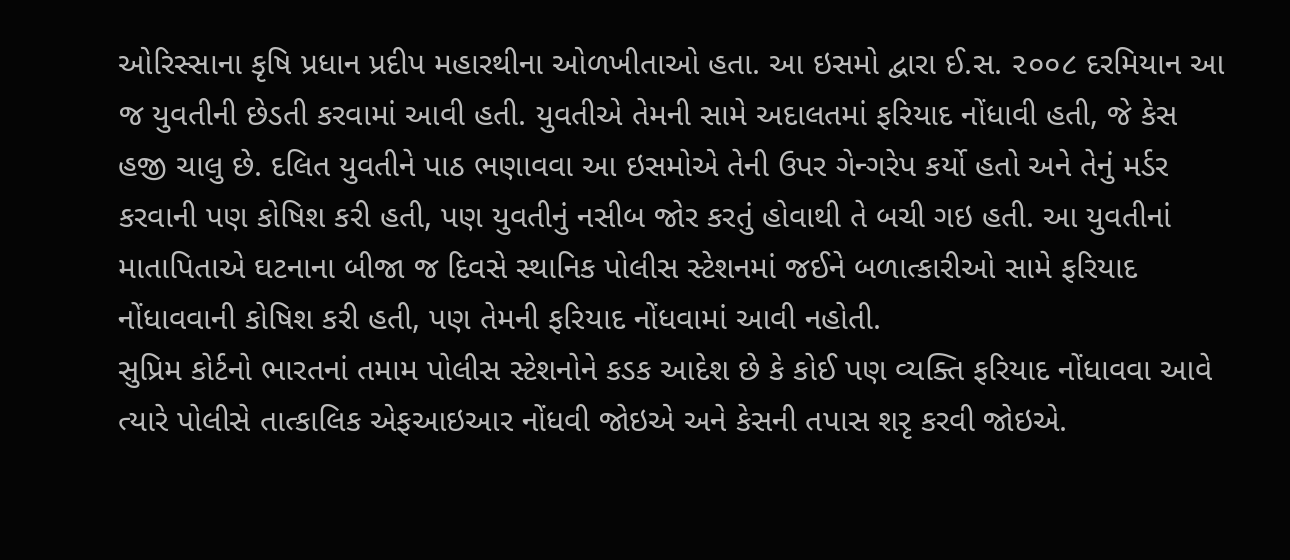ઓરિસ્સાના કૃષિ પ્રધાન પ્રદીપ મહારથીના ઓળખીતાઓ હતા. આ ઇસમો દ્વારા ઈ.સ. ૨૦૦૮ દરમિયાન આ જ યુવતીની છેડતી કરવામાં આવી હતી. યુવતીએ તેમની સામે અદાલતમાં ફરિયાદ નોંધાવી હતી, જે કેસ હજી ચાલુ છે. દલિત યુવતીને પાઠ ભણાવવા આ ઇસમોએ તેની ઉપર ગેન્ગરેપ કર્યો હતો અને તેનું મર્ડર કરવાની પણ કોષિશ કરી હતી, પણ યુવતીનું નસીબ જોર કરતું હોવાથી તે બચી ગઇ હતી. આ યુવતીનાં માતાપિતાએ ઘટનાના બીજા જ દિવસે સ્થાનિક પોલીસ સ્ટેશનમાં જઈને બળાત્કારીઓ સામે ફરિયાદ નોંધાવવાની કોષિશ કરી હતી, પણ તેમની ફરિયાદ નોંધવામાં આવી નહોતી.
સુપ્રિમ કોર્ટનો ભારતનાં તમામ પોલીસ સ્ટેશનોને કડક આદેશ છે કે કોઈ પણ વ્યક્તિ ફરિયાદ નોંધાવવા આવે ત્યારે પોલીસે તાત્કાલિક એફઆઇઆર નોંધવી જોઇએ અને કેસની તપાસ શરૃ કરવી જોઇએ.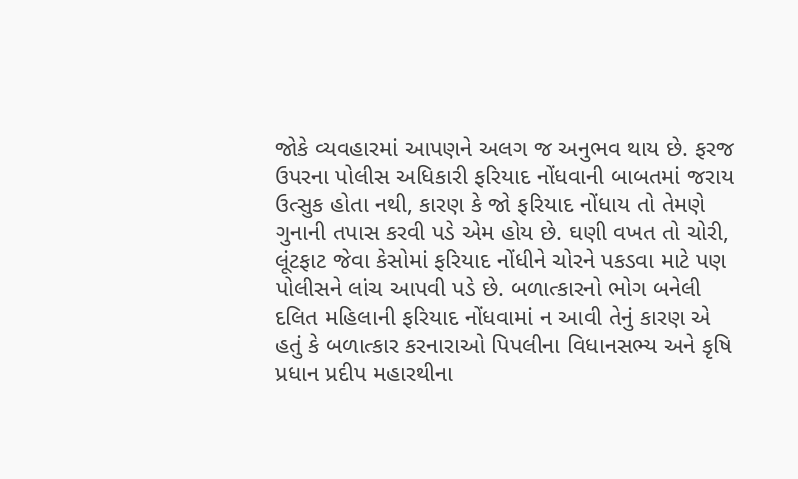જોકે વ્યવહારમાં આપણને અલગ જ અનુભવ થાય છે. ફરજ ઉપરના પોલીસ અધિકારી ફરિયાદ નોંધવાની બાબતમાં જરાય ઉત્સુક હોતા નથી, કારણ કે જો ફરિયાદ નોંધાય તો તેમણે ગુનાની તપાસ કરવી પડે એમ હોય છે. ઘણી વખત તો ચોરી, લૂંટફાટ જેવા કેસોમાં ફરિયાદ નોંધીને ચોરને પકડવા માટે પણ પોલીસને લાંચ આપવી પડે છે. બળાત્કારનો ભોગ બનેલી દલિત મહિલાની ફરિયાદ નોંધવામાં ન આવી તેનું કારણ એ હતું કે બળાત્કાર કરનારાઓ પિપલીના વિધાનસભ્ય અને કૃષિ પ્રધાન પ્રદીપ મહારથીના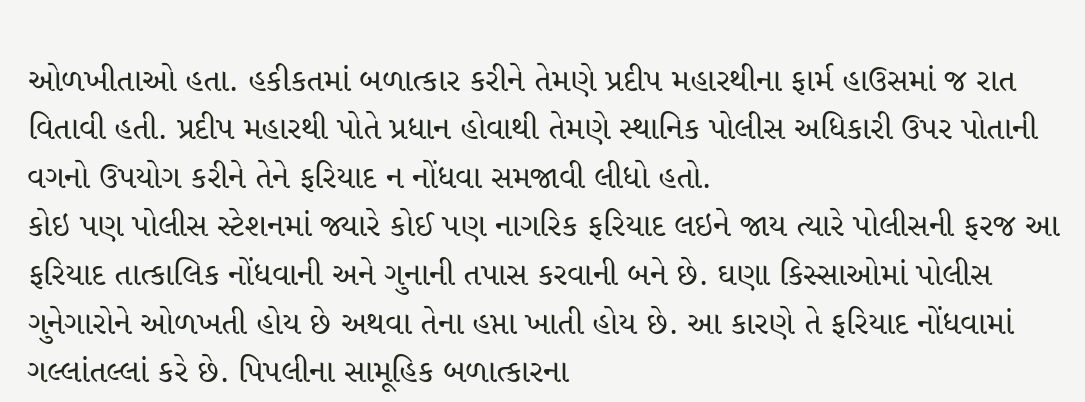ઓળખીતાઓ હતા. હકીકતમાં બળાત્કાર કરીને તેમણે પ્રદીપ મહારથીના ફાર્મ હાઉસમાં જ રાત વિતાવી હતી. પ્રદીપ મહારથી પોતે પ્રધાન હોવાથી તેમણે સ્થાનિક પોલીસ અધિકારી ઉપર પોતાની વગનો ઉપયોગ કરીને તેને ફરિયાદ ન નોંધવા સમજાવી લીધો હતો.
કોઇ પણ પોલીસ સ્ટેશનમાં જ્યારે કોઈ પણ નાગરિક ફરિયાદ લઇને જાય ત્યારે પોલીસની ફરજ આ ફરિયાદ તાત્કાલિક નોંધવાની અને ગુનાની તપાસ કરવાની બને છે. ઘણા કિસ્સાઓમાં પોલીસ ગુનેગારોને ઓળખતી હોય છે અથવા તેના હપ્તા ખાતી હોય છે. આ કારણે તે ફરિયાદ નોંધવામાં ગલ્લાંતલ્લાં કરે છે. પિપલીના સામૂહિક બળાત્કારના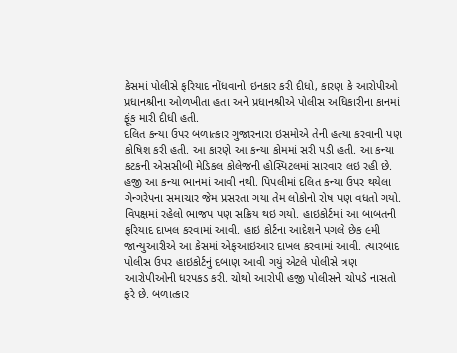કેસમાં પોલીસે ફરિયાદ નોંધવાનો ઇનકાર કરી દીધો, કારણ કે આરોપીઓ પ્રધાનશ્રીના ઓળખીતા હતા અને પ્રધાનશ્રીએ પોલીસ અધિકારીના કાનમાં ફૂંક મારી દીધી હતી.
દલિત કન્યા ઉપર બળાત્કાર ગુજારનારા ઇસમોએ તેની હત્યા કરવાની પણ કોષિશ કરી હતી. આ કારણે આ કન્યા કોમમાં સરી પડી હતી. આ કન્યા કટકની એસસીબી મેડિકલ કોલેજની હોસ્પિટલમાં સારવાર લઇ રહી છે. હજી આ કન્યા ભાનમાં આવી નથી. પિપલીમાં દલિત કન્યા ઉપર થયેલા ગેન્ગરેપના સમાચાર જેમ પ્રસરતા ગયા તેમ લોકોનો રોષ પણ વધતો ગયો. વિપક્ષમાં રહેલો ભાજપ પણ સક્રિય થઇ ગયો. હાઇકોર્ટમાં આ બાબતની ફરિયાદ દાખલ કરવામાં આવી. હાઇ કોર્ટના આદેશને પગલે છેક ૯મી જાન્યુઆરીએ આ કેસમાં એફઆઇઆર દાખલ કરવામાં આવી. ત્યારબાદ પોલીસ ઉપર હાઇકોર્ટનું દબાણ આવી ગયું એટલે પોલીસે ત્રણ આરોપીઓની ધરપકડ કરી. ચોથો આરોપી હજી પોલીસને ચોપડે નાસતો ફરે છે. બળાત્કાર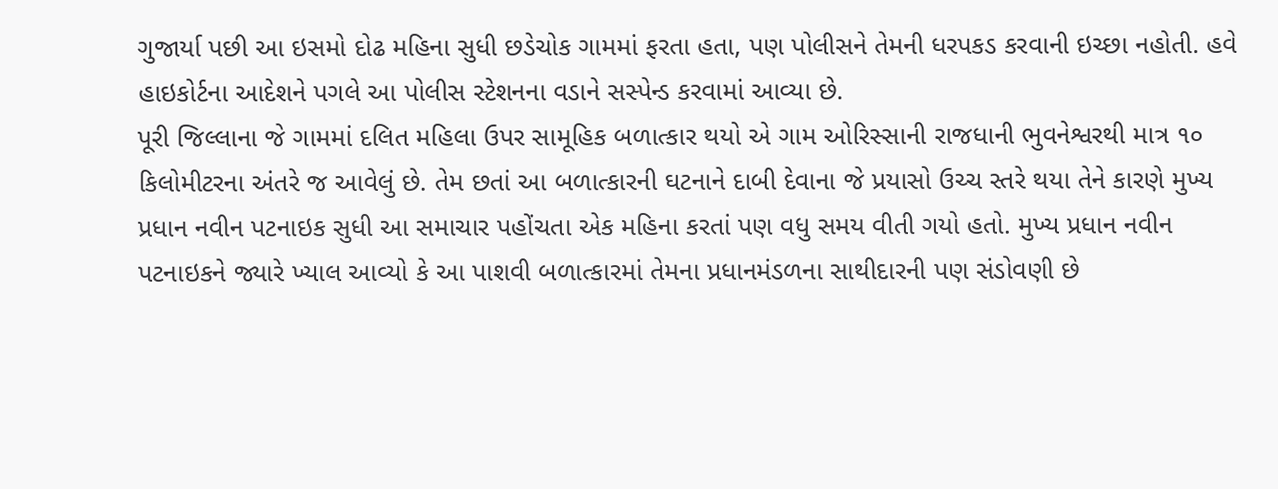ગુજાર્યા પછી આ ઇસમો દોઢ મહિના સુધી છડેચોક ગામમાં ફરતા હતા, પણ પોલીસને તેમની ધરપકડ કરવાની ઇચ્છા નહોતી. હવે હાઇકોર્ટના આદેશને પગલે આ પોલીસ સ્ટેશનના વડાને સસ્પેન્ડ કરવામાં આવ્યા છે.
પૂરી જિલ્લાના જે ગામમાં દલિત મહિલા ઉપર સામૂહિક બળાત્કાર થયો એ ગામ ઓરિસ્સાની રાજધાની ભુવનેશ્વરથી માત્ર ૧૦ કિલોમીટરના અંતરે જ આવેલું છે. તેમ છતાં આ બળાત્કારની ઘટનાને દાબી દેવાના જે પ્રયાસો ઉચ્ચ સ્તરે થયા તેને કારણે મુખ્ય પ્રધાન નવીન પટનાઇક સુધી આ સમાચાર પહોંચતા એક મહિના કરતાં પણ વધુ સમય વીતી ગયો હતો. મુખ્ય પ્રધાન નવીન પટનાઇકને જ્યારે ખ્યાલ આવ્યો કે આ પાશવી બળાત્કારમાં તેમના પ્રધાનમંડળના સાથીદારની પણ સંડોવણી છે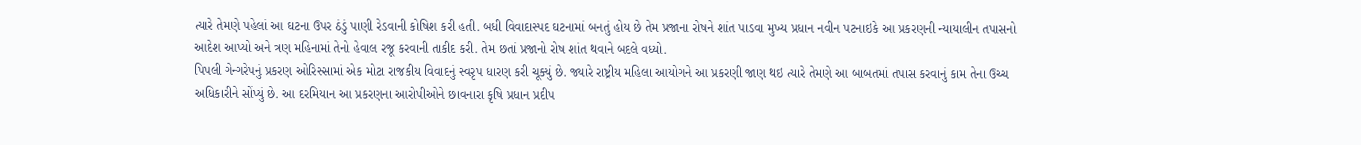ત્યારે તેમણે પહેલાં આ ઘટના ઉપર ઠંડું પાણી રેડવાની કોષિશ કરી હતી. બધી વિવાદાસ્પદ ઘટનામાં બનતું હોય છે તેમ પ્રજાના રોષને શાંત પાડવા મુખ્ય પ્રધાન નવીન પટનાઇકે આ પ્રકરણની ન્યાયાલીન તપાસનો આદેશ આપ્યો અને ત્રણ મહિનામાં તેનો હેવાલ રજૂ કરવાની તાકીદ કરી. તેમ છતાં પ્રજાનો રોષ શાંત થવાને બદલે વધ્યો.
પિપલી ગેન્ગરેપનું પ્રકરણ ઓરિસ્સામાં એક મોટા રાજકીય વિવાદનું સ્વરૃપ ધારણ કરી ચૂક્યું છે. જ્યારે રાષ્ટ્રીય મહિલા આયોગને આ પ્રકરણી જાણ થઇ ત્યારે તેમણે આ બાબતમાં તપાસ કરવાનું કામ તેના ઉચ્ચ અધિકારીને સોંપ્યું છે. આ દરમિયાન આ પ્રકરણના આરોપીઓને છાવનારા કૃષિ પ્રધાન પ્રદીપ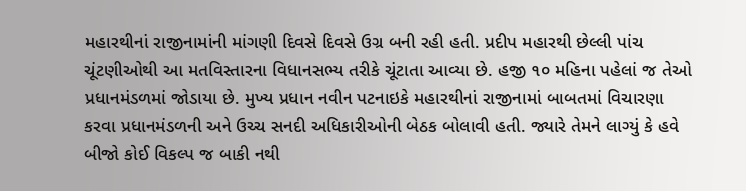મહારથીનાં રાજીનામાંની માંગણી દિવસે દિવસે ઉગ્ર બની રહી હતી. પ્રદીપ મહારથી છેલ્લી પાંચ ચૂંટણીઓથી આ મતવિસ્તારના વિધાનસભ્ય તરીકે ચૂંટાતા આવ્યા છે. હજી ૧૦ મહિના પહેલાં જ તેઓ પ્રધાનમંડળમાં જોડાયા છે. મુખ્ય પ્રધાન નવીન પટનાઇકે મહારથીનાં રાજીનામાં બાબતમાં વિચારણા કરવા પ્રધાનમંડળની અને ઉચ્ચ સનદી અધિકારીઓની બેઠક બોલાવી હતી. જ્યારે તેમને લાગ્યું કે હવે બીજો કોઈ વિકલ્પ જ બાકી નથી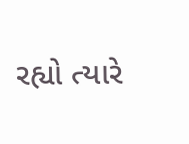રહ્યો ત્યારે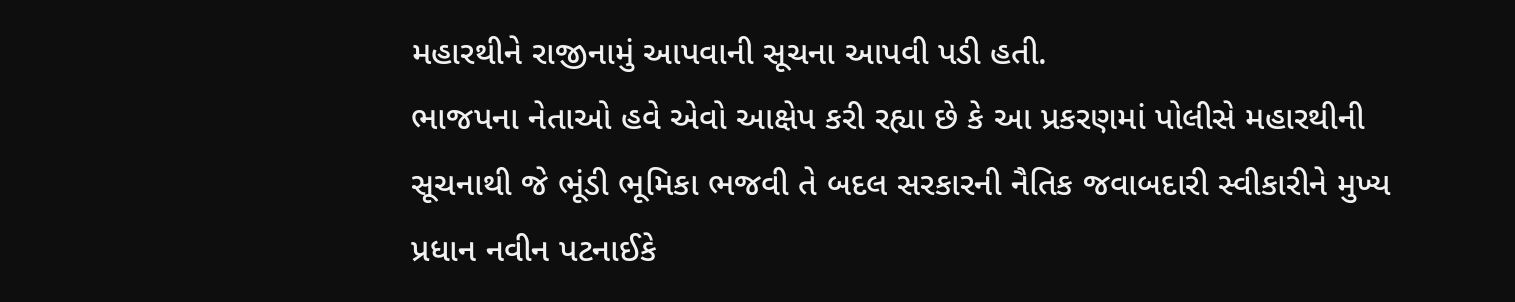મહારથીને રાજીનામું આપવાની સૂચના આપવી પડી હતી.
ભાજપના નેતાઓ હવે એવો આક્ષેપ કરી રહ્યા છે કે આ પ્રકરણમાં પોલીસે મહારથીની સૂચનાથી જે ભૂંડી ભૂમિકા ભજવી તે બદલ સરકારની નૈતિક જવાબદારી સ્વીકારીને મુખ્ય પ્રધાન નવીન પટનાઈકે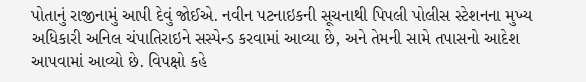પોતાનું રાજીનામું આપી દેવું જોઈએ. નવીન પટનાઇકની સૂચનાથી પિપલી પોલીસ સ્ટેશનના મુખ્ય અધિકારી અનિલ ચંપાતિરાઇને સસ્પેન્ડ કરવામાં આવ્યા છે, અને તેમની સામે તપાસનો આદેશ આપવામાં આવ્યો છે. વિપક્ષો કહે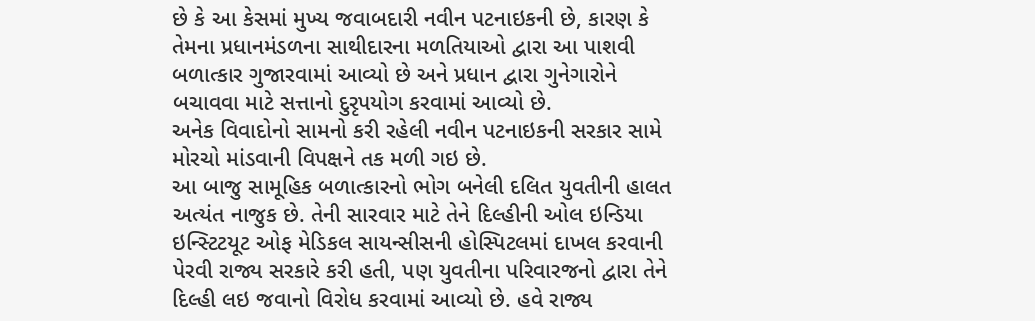છે કે આ કેસમાં મુખ્ય જવાબદારી નવીન પટનાઇકની છે, કારણ કે તેમના પ્રધાનમંડળના સાથીદારના મળતિયાઓ દ્વારા આ પાશવી બળાત્કાર ગુજારવામાં આવ્યો છે અને પ્રધાન દ્વારા ગુનેગારોને બચાવવા માટે સત્તાનો દુરૃપયોગ કરવામાં આવ્યો છે.
અનેક વિવાદોનો સામનો કરી રહેલી નવીન પટનાઇકની સરકાર સામે મોરચો માંડવાની વિપક્ષને તક મળી ગઇ છે.
આ બાજુ સામૂહિક બળાત્કારનો ભોગ બનેલી દલિત યુવતીની હાલત અત્યંત નાજુક છે. તેની સારવાર માટે તેને દિલ્હીની ઓલ ઇન્ડિયા ઇન્સ્ટિટયૂટ ઓફ મેડિકલ સાયન્સીસની હોસ્પિટલમાં દાખલ કરવાની પેરવી રાજ્ય સરકારે કરી હતી, પણ યુવતીના પરિવારજનો દ્વારા તેને દિલ્હી લઇ જવાનો વિરોધ કરવામાં આવ્યો છે. હવે રાજ્ય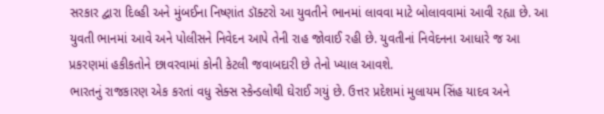સરકાર દ્વારા દિલ્હી અને મુંબઈના નિષ્ણાંત ડૉક્ટરો આ યુવતીને ભાનમાં લાવવા માટે બોલાવવામાં આવી રહ્યા છે. આ યુવતી ભાનમાં આવે અને પોલીસને નિવેદન આપે તેની રાહ જોવાઈ રહી છે. યુવતીનાં નિવેદનના આધારે જ આ પ્રકરણમાં હકીકતોને છાવરવામાં કોની કેટલી જવાબદારી છે તેનો ખ્યાલ આવશે.
ભારતનું રાજકારણ એક કરતાં વધુ સેક્સ સ્કેન્ડલોથી ઘેરાઈ ગયું છે. ઉત્તર પ્રદેશમાં મુલાયમ સિંહ યાદવ અને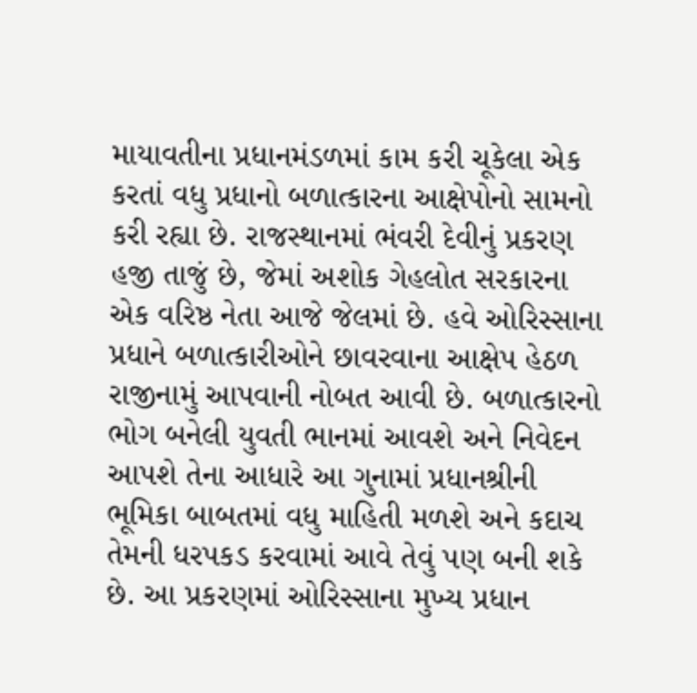માયાવતીના પ્રધાનમંડળમાં કામ કરી ચૂકેલા એક કરતાં વધુ પ્રધાનો બળાત્કારના આક્ષેપોનો સામનો કરી રહ્યા છે. રાજસ્થાનમાં ભંવરી દેવીનું પ્રકરણ હજી તાજું છે, જેમાં અશોક ગેહલોત સરકારના એક વરિષ્ઠ નેતા આજે જેલમાં છે. હવે ઓરિસ્સાના પ્રધાને બળાત્કારીઓને છાવરવાના આક્ષેપ હેઠળ રાજીનામું આપવાની નોબત આવી છે. બળાત્કારનો ભોગ બનેલી યુવતી ભાનમાં આવશે અને નિવેદન આપશે તેના આધારે આ ગુનામાં પ્રધાનશ્રીની ભૂમિકા બાબતમાં વધુ માહિતી મળશે અને કદાચ તેમની ધરપકડ કરવામાં આવે તેવું પણ બની શકે છે. આ પ્રકરણમાં ઓરિસ્સાના મુખ્ય પ્રધાન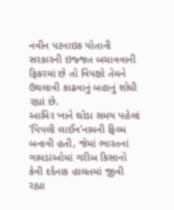નવીન પટનાઇક પોતાની સરકારની ઇજ્જત બચાવવાની ફિકરમાં છે તો વિપક્ષો તેમને ઉથલાવી કાઢવાનું બહાનું શોધી રહ્યાં છે.
આમિર ખાને થોડા સમય પહેલાં 'પિપલી લાઈવ'નામની ફિલ્મ બનાવી હતી, જેમાં ભારતનાં ગામડાંઓમાં ગરીબ કિસાનો કેવી દર્દનાક હાલતમાં જીવી રહ્યા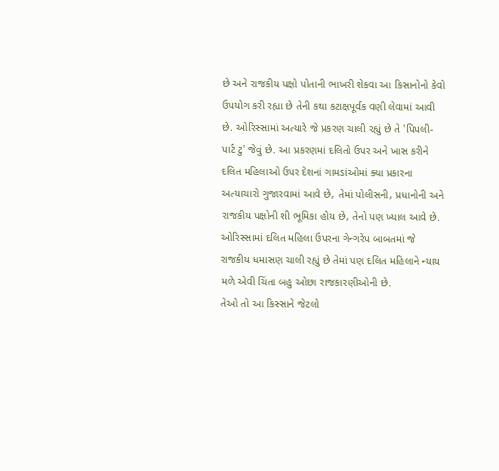છે અને રાજકીય પક્ષો પોતાની ભાખરી શેકવા આ કિસાનોનો કેવો ઉપયોગ કરી રહ્યા છે તેની કથા કટાક્ષપૂર્વક વણી લેવામાં આવી છે. ઓરિસ્સામાં અત્યારે જે પ્રકરણ ચાલી રહ્યું છે તે 'પિપલી-પાર્ટ ટુ' જેવું છે. આ પ્રકરણમાં દલિતો ઉપર અને ખાસ કરીને દલિત મહિલાઓ ઉપર દેશનાં ગામડાંઓમાં ક્યા પ્રકારના અત્યાચારો ગુજારવામાં આવે છે, તેમાં પોલીસની, પ્રધાનોની અને રાજકીય પક્ષોની શી ભૂમિકા હોય છે, તેનો પણ ખ્યાલ આવે છે. ઓરિસ્સામાં દલિત મહિલા ઉપરના ગેન્ગરેપ બાબતમાં જે રાજકીય ધમાસણ ચાલી રહ્યું છે તેમાં પણ દલિત મહિલાને ન્યાય મળે એવી ચિંતા બહુ ઓછા રાજકારણીઓની છે.
તેઓ તો આ કિસ્સાને જેટલો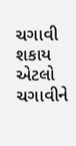ચગાવી શકાય એટલો ચગાવીને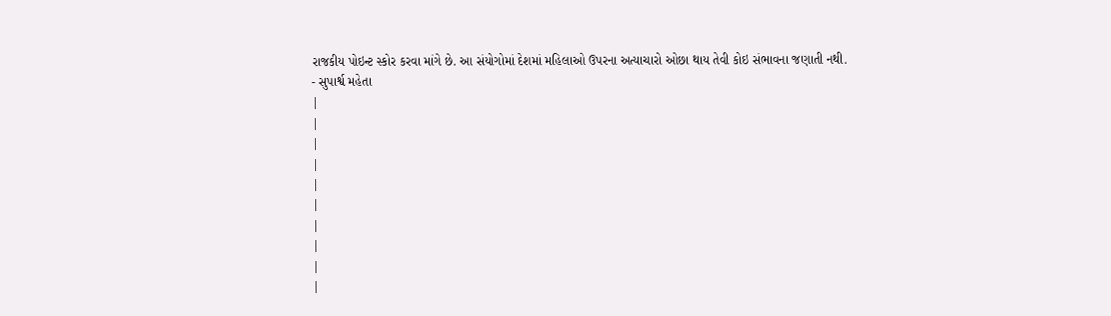રાજકીય પોઇન્ટ સ્કોર કરવા માંગે છે. આ સંયોગોમાં દેશમાં મહિલાઓ ઉપરના અત્યાચારો ઓછા થાય તેવી કોઇ સંભાવના જણાતી નથી.
- સુપાર્શ્વ મહેતા
|
|
|
|
|
|
|
|
|
|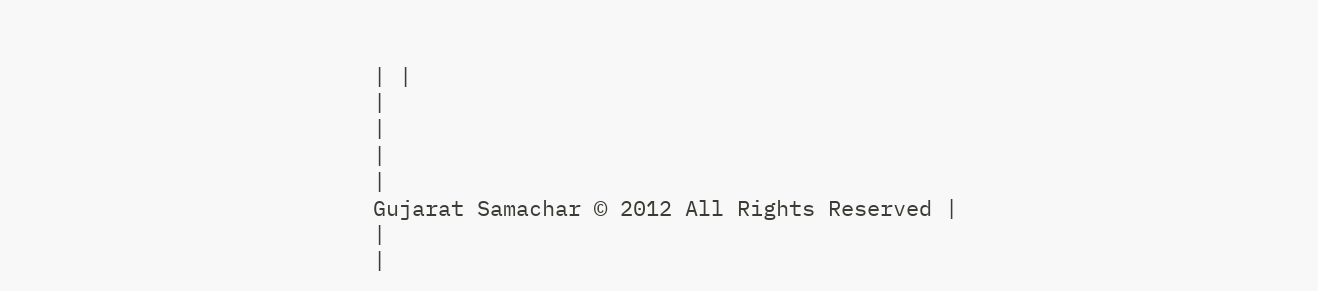| |
|
|
|
|
Gujarat Samachar © 2012 All Rights Reserved |
|
|